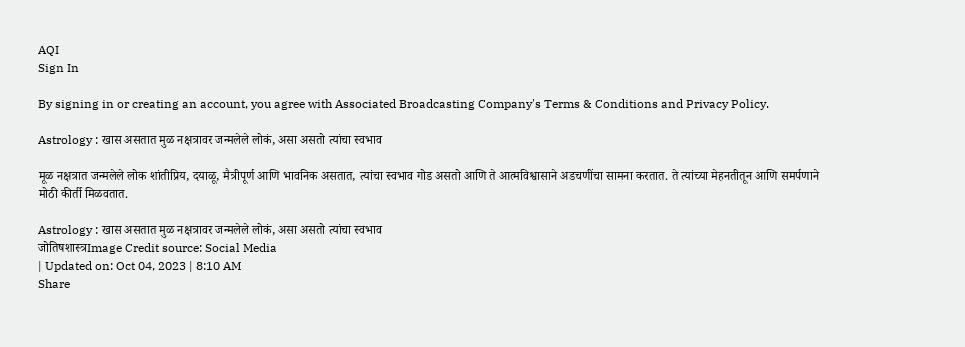AQI
Sign In

By signing in or creating an account, you agree with Associated Broadcasting Company's Terms & Conditions and Privacy Policy.

Astrology : खास असतात मुळ नक्षत्रावर जन्मलेले लोकं, असा असतो त्यांचा स्वभाव

मूळ नक्षत्रात जन्मलेले लोक शांतीप्रिय, दयाळू, मैत्रीपूर्ण आणि भावनिक असतात, त्यांचा स्वभाव गोड असतो आणि ते आत्मविश्वासाने अडचणींचा सामना करतात. ते त्यांच्या मेहनतीतून आणि समर्पणाने मोठी कीर्ती मिळवतात.

Astrology : खास असतात मुळ नक्षत्रावर जन्मलेले लोकं, असा असतो त्यांचा स्वभाव
जोतिषशास्त्रImage Credit source: Social Media
| Updated on: Oct 04, 2023 | 8:10 AM
Share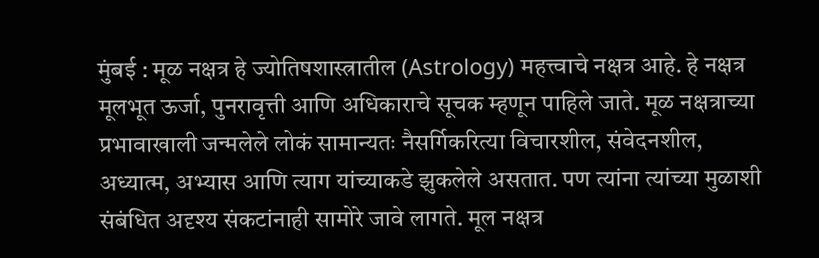मुंबई : मूळ नक्षत्र हे ज्योतिषशास्त्रातील (Astrology) महत्त्वाचे नक्षत्र आहे. हे नक्षत्र मूलभूत ऊर्जा, पुनरावृत्ती आणि अधिकाराचे सूचक म्हणून पाहिले जाते. मूळ नक्षत्राच्या प्रभावाखाली जन्मलेले लोकं सामान्यतः नैसर्गिकरित्या विचारशील, संवेदनशील, अध्यात्म, अभ्यास आणि त्याग यांच्याकडे झुकलेले असतात. पण त्यांना त्यांच्या मुळाशी संबंधित अदृश्य संकटांनाही सामोरे जावे लागते. मूल नक्षत्र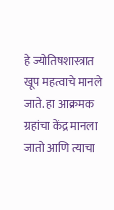हे ज्योतिषशास्त्रात खूप महत्वाचे मानले जाते. हा आक्रमक ग्रहांचा केंद्र मानला जातो आणि त्याचा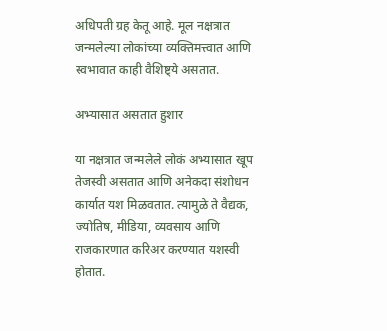अधिपती ग्रह केतू आहे. मूल नक्षत्रात जन्मलेल्या लोकांच्या व्यक्तिमत्त्वात आणि स्वभावात काही वैशिष्ट्ये असतात.

अभ्यासात असतात हुशार

या नक्षत्रात जन्मलेले लोकं अभ्यासात खूप तेजस्वी असतात आणि अनेकदा संशोधन कार्यात यश मिळवतात. त्यामुळे ते वैद्यक, ज्योतिष, मीडिया, व्यवसाय आणि राजकारणात करिअर करण्यात यशस्वी होतात.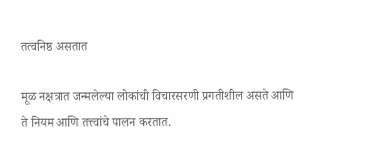तत्वनिष्ठ असतात

मूळ नक्षत्रात जन्मलेल्या लोकांची विचारसरणी प्रगतीशील असते आणि ते नियम आणि तत्त्वांचे पालन करतात.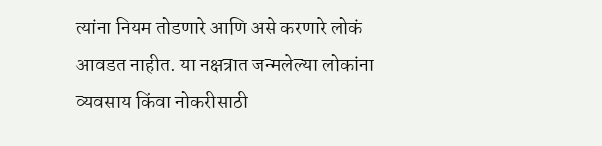त्यांना नियम तोडणारे आणि असे करणारे लोकं आवडत नाहीत. या नक्षत्रात जन्मलेल्या लोकांना व्यवसाय किंवा नोकरीसाठी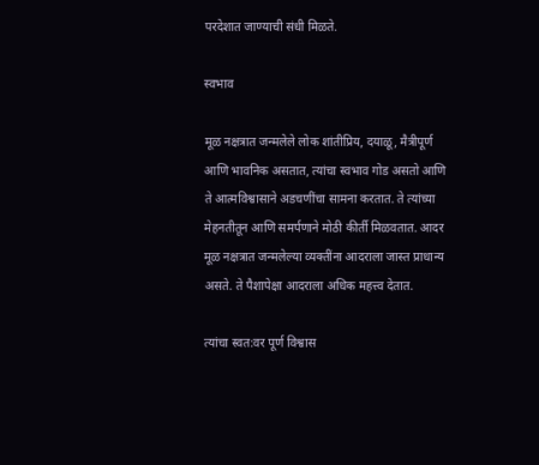परदेशात जाण्याची संधी मिळते.

स्वभाव

मूळ नक्षत्रात जन्मलेले लोक शांतीप्रिय, दयाळू, मैत्रीपूर्ण आणि भावनिक असतात, त्यांचा स्वभाव गोड असतो आणि ते आत्मविश्वासाने अडचणींचा सामना करतात. ते त्यांच्या मेहनतीतून आणि समर्पणाने मोठी कीर्ती मिळवतात. आदर मूळ नक्षत्रात जन्मलेल्या व्यक्तींना आदराला जास्त प्राधान्य असते. ते पैशापेक्षा आदराला अधिक महत्त्व देतात.

त्यांचा स्वत:वर पूर्ण विश्वास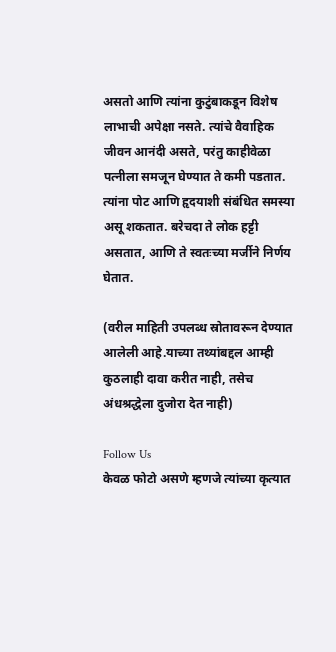असतो आणि त्यांना कुटुंबाकडून विशेष लाभाची अपेक्षा नसते. त्यांचे वैवाहिक जीवन आनंदी असते, परंतु काहीवेळा पत्नीला समजून घेण्यात ते कमी पडतात. त्यांना पोट आणि हृदयाशी संबंधित समस्या असू शकतात. बरेचदा ते लोक हट्टी असतात, आणि ते स्वतःच्या मर्जीने निर्णय घेतात.

(वरील माहिती उपलब्ध स्रोतावरून देण्यात आलेली आहे.याच्या तथ्यांबद्दल आम्ही कुठलाही दावा करीत नाही, तसेच अंधश्रद्धेला दुजोरा देत नाही)

Follow Us
केवळ फोटो असणे म्हणजे त्यांच्या कृत्यात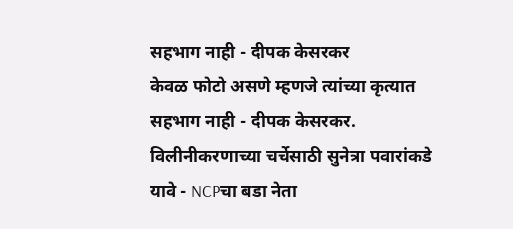सहभाग नाही - दीपक केसरकर
केवळ फोटो असणे म्हणजे त्यांच्या कृत्यात सहभाग नाही - दीपक केसरकर.
विलीनीकरणाच्या चर्चेसाठी सुनेत्रा पवारांकडे यावे - NCPचा बडा नेता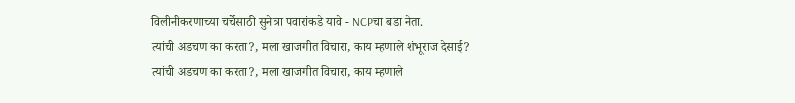विलीनीकरणाच्या चर्चेसाठी सुनेत्रा पवारांकडे यावे - NCPचा बडा नेता.
त्यांची अडचण का करता?, मला खाजगीत विचारा, काय म्हणाले शंभूराज देसाई?
त्यांची अडचण का करता?, मला खाजगीत विचारा, काय म्हणाले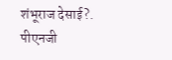शंभूराज देसाई?.
पीएनजी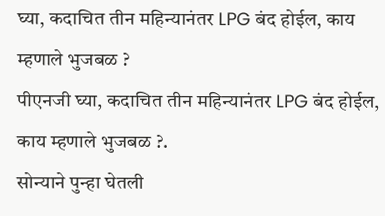घ्या, कदाचित तीन महिन्यानंतर LPG बंद होईल, काय म्हणाले भुजबळ ?
पीएनजी घ्या, कदाचित तीन महिन्यानंतर LPG बंद होईल, काय म्हणाले भुजबळ ?.
सोन्याने पुन्हा घेतली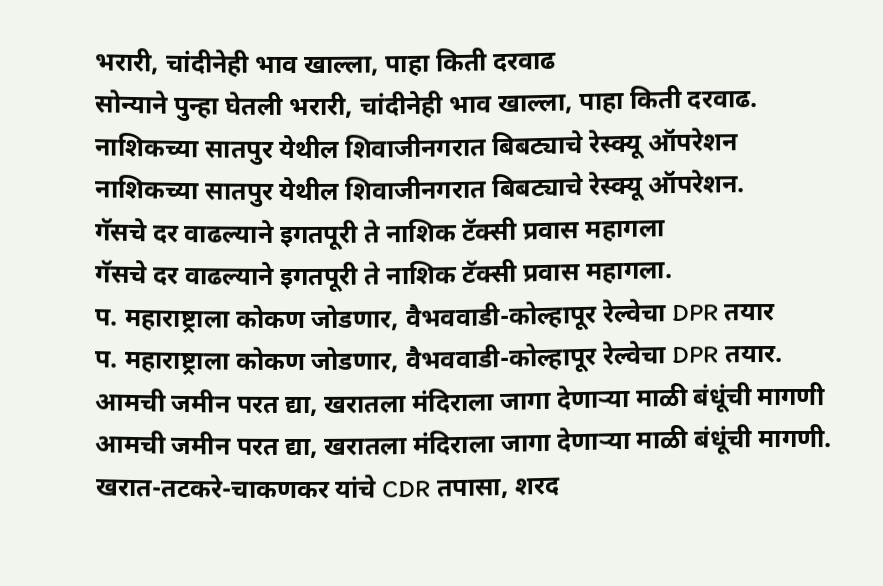भरारी, चांदीनेही भाव खाल्ला, पाहा किती दरवाढ
सोन्याने पुन्हा घेतली भरारी, चांदीनेही भाव खाल्ला, पाहा किती दरवाढ.
नाशिकच्या सातपुर येथील शिवाजीनगरात बिबट्याचे रेस्क्यू ऑपरेशन
नाशिकच्या सातपुर येथील शिवाजीनगरात बिबट्याचे रेस्क्यू ऑपरेशन.
गॅसचे दर वाढल्याने इगतपूरी ते नाशिक टॅक्सी प्रवास महागला
गॅसचे दर वाढल्याने इगतपूरी ते नाशिक टॅक्सी प्रवास महागला.
प. महाराष्ट्राला कोकण जोडणार, वैभववाडी-कोल्हापूर रेल्वेचा DPR तयार
प. महाराष्ट्राला कोकण जोडणार, वैभववाडी-कोल्हापूर रेल्वेचा DPR तयार.
आमची जमीन परत द्या, खरातला मंदिराला जागा देणाऱ्या माळी बंधूंची मागणी
आमची जमीन परत द्या, खरातला मंदिराला जागा देणाऱ्या माळी बंधूंची मागणी.
खरात-तटकरे-चाकणकर यांचे CDR तपासा, शरद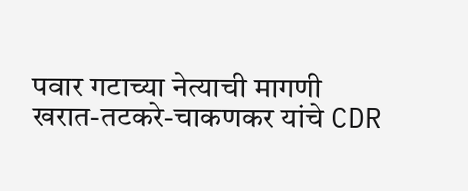पवार गटाच्या नेत्याची मागणी
खरात-तटकरे-चाकणकर यांचे CDR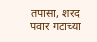तपासा, शरद पवार गटाच्या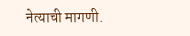नेत्याची मागणी.